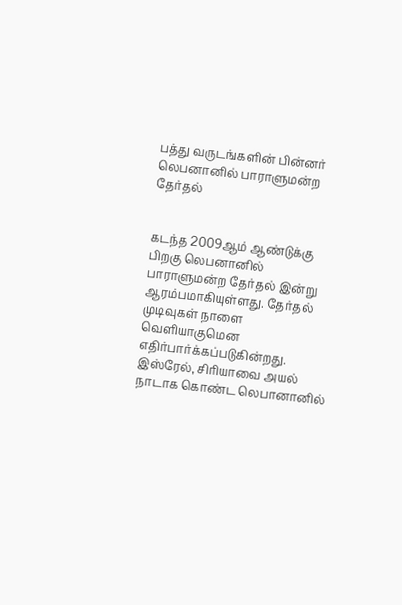பத்து வருடங்களின் பின்னர் லெபனானில் பாராளுமன்ற தேர்தல்


கடந்த 2009ஆம் ஆண்டுக்கு பிறகு லெபனானில் பாராளுமன்ற தேர்தல் இன்று ஆரம்பமாகியுள்ளது. தேர்தல் முடிவுகள் நாளை வெளியாகுமென எதிர்பார்க்கப்படுகின்றது.
இஸ்ரேல், சிரியாவை அயல் நாடாக கொண்ட லெபானானில்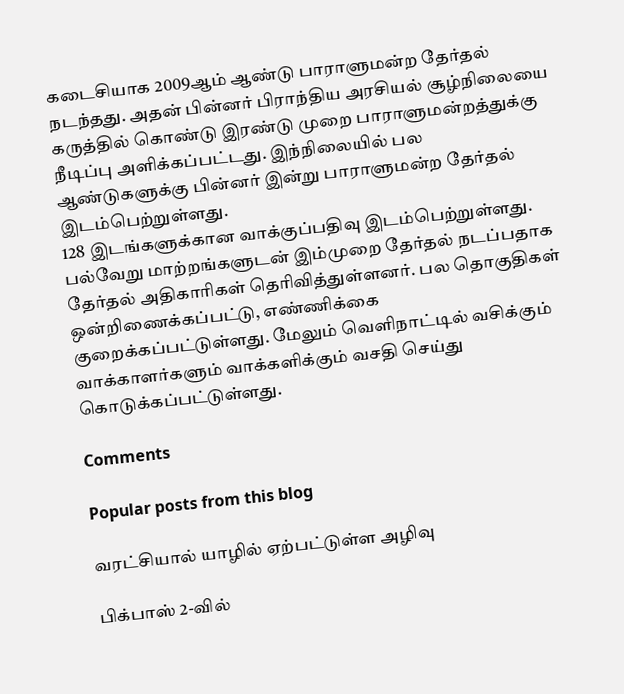கடைசியாக 2009ஆம் ஆண்டு பாராளுமன்ற தேர்தல் நடந்தது. அதன் பின்னர் பிராந்திய அரசியல் சூழ்நிலையை கருத்தில் கொண்டு இரண்டு முறை பாராளுமன்றத்துக்கு நீடிப்பு அளிக்கப்பட்டது. இந்நிலையில் பல ஆண்டுகளுக்கு பின்னர் இன்று பாராளுமன்ற தேர்தல் இடம்பெற்றுள்ளது.
128 இடங்களுக்கான வாக்குப்பதிவு இடம்பெற்றுள்ளது. பல்வேறு மாற்றங்களுடன் இம்முறை தேர்தல் நடப்பதாக தேர்தல் அதிகாரிகள் தெரிவித்துள்ளனர். பல தொகுதிகள் ஒன்றிணைக்கப்பட்டு, எண்ணிக்கை குறைக்கப்பட்டுள்ளது. மேலும் வெளிநாட்டில் வசிக்கும் வாக்காளர்களும் வாக்களிக்கும் வசதி செய்து கொடுக்கப்பட்டுள்ளது.

Comments

Popular posts from this blog

வரட்சியால் யாழில் ஏற்பட்டுள்ள அழிவு

பிக்பாஸ் 2-வில்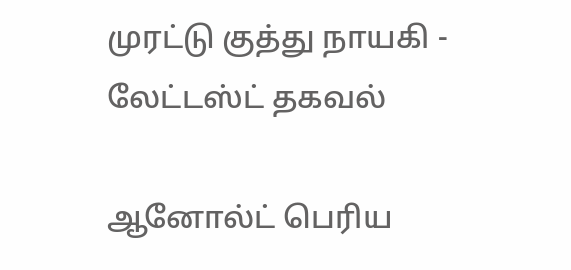முரட்டு குத்து நாயகி - லேட்டஸ்ட் தகவல்

ஆனோல்ட் பெரிய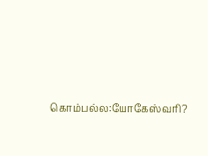கொம்பல்ல:யோகேஸ்வரி?